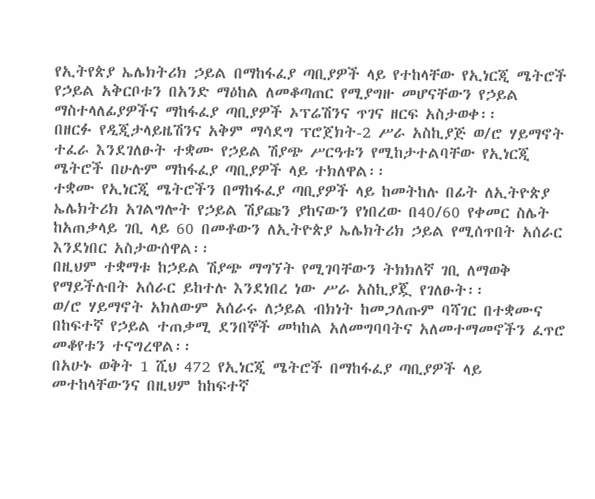የኢትየጵያ ኤሌክትሪክ ኃይል በማከፋፈያ ጣቢያዎች ላይ የተከላቸው የኢነርጂ ሜትሮች የኃይል አቅርቦቱን በአንድ ማዕከል ለመቆጣጠር የሚያግዙ መሆናቸውን የኃይል ማስተላለፊያዎችና ማከፋፈያ ጣቢያዎች ኦፕሬሽንና ጥገና ዘርፍ አስታወቀ፡፡
በዘርፉ የዲጂታላይዜሽንና አቅም ማሳደግ ፕሮጀክት-2 ሥራ አስኪያጅ ወ/ሮ ሃይማኖት ተፈራ እንደገለፁት ተቋሙ የኃይል ሽያጭ ሥርዓቱን የሚከታተልባቸው የኢነርጂ ሜትሮች በሁሉም ማከፋፈያ ጣቢያዎች ላይ ተክለዋል፡፡
ተቋሙ የኢነርጂ ሜትሮችን በማከፋፈያ ጣቢያዎች ላይ ከመትከሉ በፊት ለኢትዮጵያ ኤሌክትሪክ አገልግሎት የኃይል ሽያጩን ያከናውን የነበረው በ40/60 የቀመር ስሌት ከአጠቃላይ ገቢ ላይ 60 በመቶውን ለኢትዮጵያ ኤሌክትሪክ ኃይል የሚሰጥበት አሰራር እንደነበር አስታውሰዋል፡፡
በዚህም ተቋማቱ ከኃይል ሽያጭ ማግኘት የሚገባቸውን ትክክለኛ ገቢ ለማወቅ የማይችሉበት አሰራር ይከተሉ እንደነበረ ነው ሥራ አስኪያጇ የገለፁት፡፡
ወ/ሮ ሃይማኖት አክለውም አሰራሩ ለኃይል ብክነት ከመጋለጡም ባሻገር በተቋሙና በከፍተኛ የኃይል ተጠቃሚ ደንበኞች መካከል አለመግባባትና አለመተማመኖችን ፈጥሮ መቆየቱን ተናግረዋል፡፡
በአሁኑ ወቅት 1 ሺህ 472 የኢነርጂ ሜትሮች በማከፋፈያ ጣቢያዎች ላይ መተከላቸውንና በዚህም ከከፍተኛ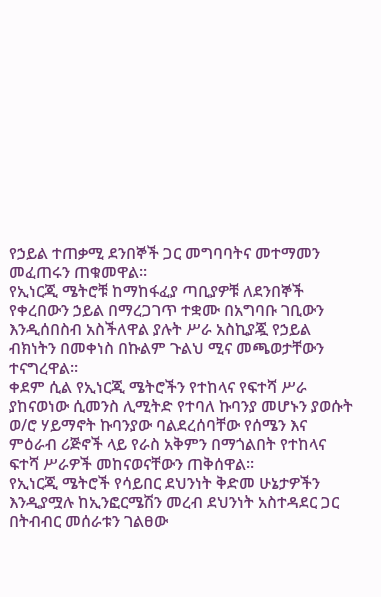የኃይል ተጠቃሚ ደንበኞች ጋር መግባባትና መተማመን መፈጠሩን ጠቁመዋል፡፡
የኢነርጂ ሜትሮቹ ከማከፋፈያ ጣቢያዎቹ ለደንበኞች የቀረበውን ኃይል በማረጋገጥ ተቋሙ በአግባቡ ገቢውን እንዲሰበስብ አስችለዋል ያሉት ሥራ አስኪያጇ የኃይል ብክነትን በመቀነስ በኩልም ጉልህ ሚና መጫወታቸውን ተናግረዋል፡፡
ቀደም ሲል የኢነርጂ ሜትሮችን የተከላና የፍተሻ ሥራ ያከናወነው ሲመንስ ሊሚትድ የተባለ ኩባንያ መሆኑን ያወሱት ወ/ሮ ሃይማኖት ኩባንያው ባልደረሰባቸው የሰሜን እና ምዕራብ ሪጅኖች ላይ የራስ አቅምን በማጎልበት የተከላና ፍተሻ ሥራዎች መከናወናቸውን ጠቅሰዋል፡፡
የኢነርጂ ሜትሮች የሳይበር ደህንነት ቅድመ ሁኔታዎችን እንዲያሟሉ ከኢንፎርሜሽን መረብ ደህንነት አስተዳደር ጋር በትብብር መሰራቱን ገልፀው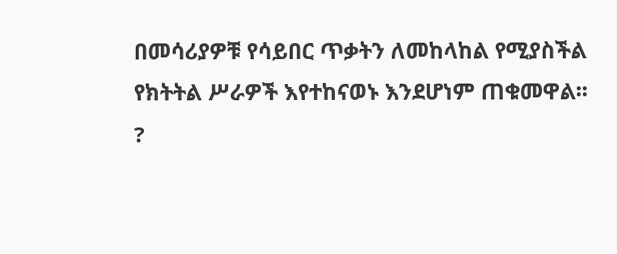በመሳሪያዎቹ የሳይበር ጥቃትን ለመከላከል የሚያስችል የክትትል ሥራዎች እየተከናወኑ እንደሆነም ጠቁመዋል፡፡
?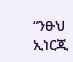“ንፁህ ኢነርጂ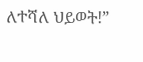ለተሻለ ህይወት!”